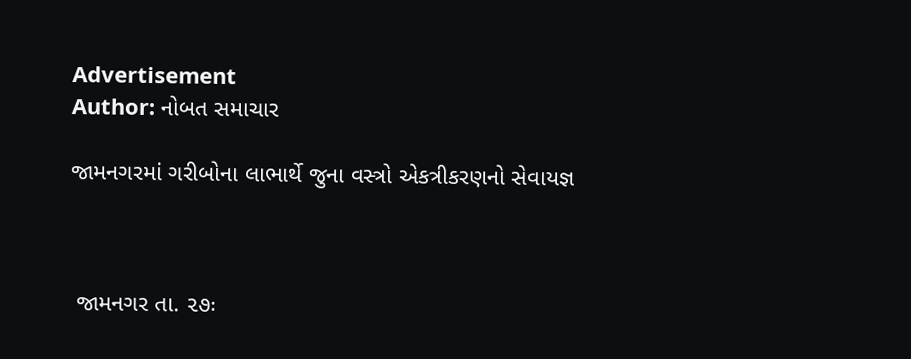Advertisement
Author: નોબત સમાચાર

જામનગરમાં ગરીબોના લાભાર્થે જુના વસ્ત્રો એકત્રીકરણનો સેવાયજ્ઞ



 જામનગર તા. ૨૭ઃ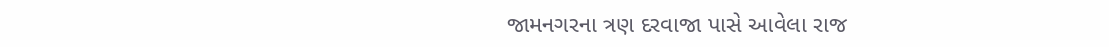જામનગરના ત્રણ દરવાજા પાસે આવેલા રાજ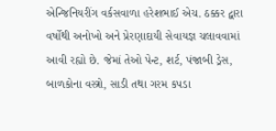એન્જિનિયરીંગ વર્કસવાળા હરેશભાઈ એચ. ઠક્કર દ્વારા વર્ષોથી અનોખો અને પ્રેરણાદાયી સેવાયજ્ઞ ચલાવવામાં આવી રહ્યો છે. જેમાં તેઓ પેન્ટ, શર્ટ, પંજાબી ડ્રેસ, બાળકોના વસ્ત્રો, સાડી તથા ગરમ કપડા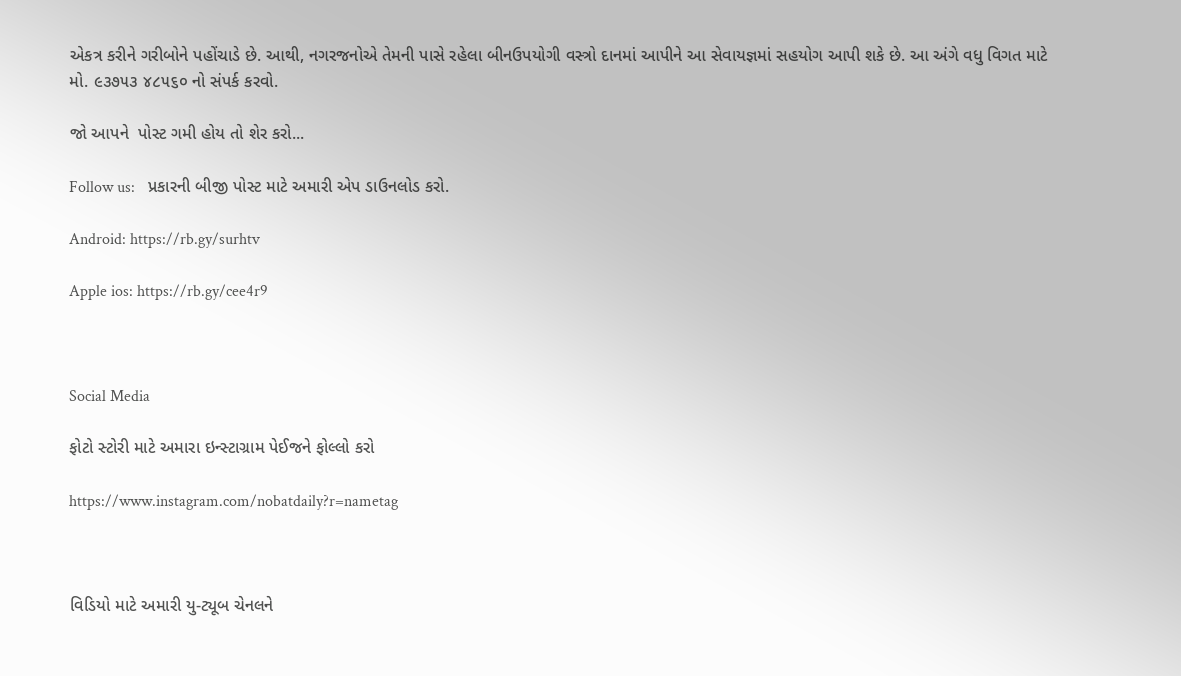એકત્ર કરીને ગરીબોને પહોંચાડે છે. આથી, નગરજનોએ તેમની પાસે રહેલા બીનઉપયોગી વસ્ત્રો દાનમાં આપીને આ સેવાયજ્ઞમાં સહયોગ આપી શકે છે. આ અંગે વધુ વિગત માટે મો. ૯૩૭૫૩ ૪૮૫૬૦ નો સંપર્ક કરવો.

જો આપને  પોસ્ટ ગમી હોય તો શેર કરો...

Follow us:   પ્રકારની બીજી પોસ્ટ માટે અમારી એપ ડાઉનલોડ કરો.

Android: https://rb.gy/surhtv

Apple ios: https://rb.gy/cee4r9



Social Media

ફોટો સ્ટોરી માટે અમારા ઇન્સ્ટાગ્રામ પેઈજને ફોલ્લો કરો

https://www.instagram.com/nobatdaily?r=nametag



વિડિયો માટે અમારી યુ-ટ્યૂબ ચેનલને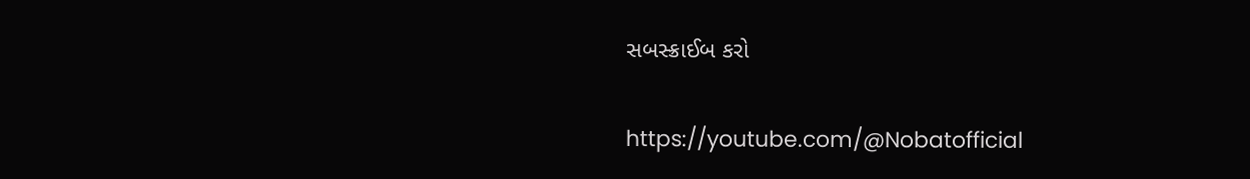સબસ્ક્રાઈબ કરો

https://youtube.com/@Nobatofficial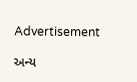Advertisement

અન્ય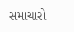સમાચારો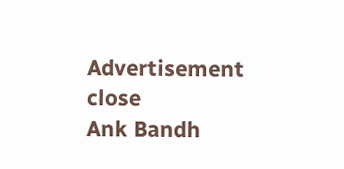Advertisement
close
Ank Bandh